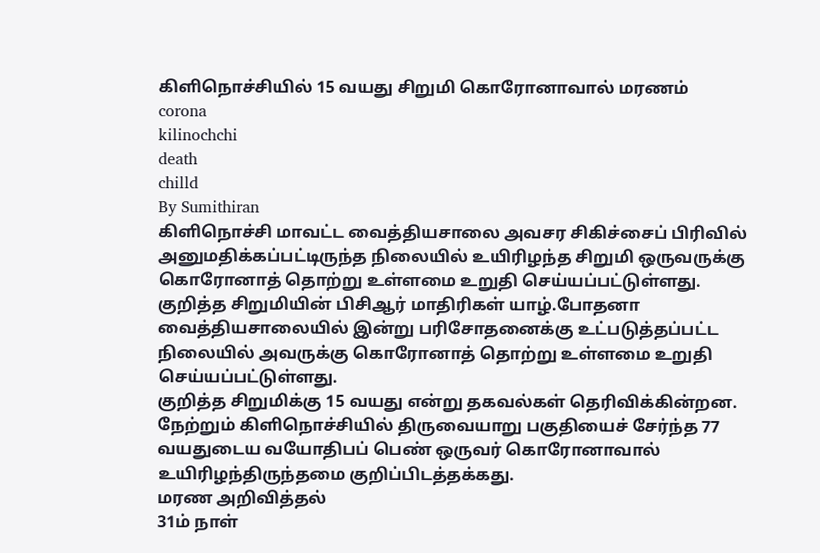கிளிநொச்சியில் 15 வயது சிறுமி கொரோனாவால் மரணம்
corona
kilinochchi
death
chilld
By Sumithiran
கிளிநொச்சி மாவட்ட வைத்தியசாலை அவசர சிகிச்சைப் பிரிவில் அனுமதிக்கப்பட்டிருந்த நிலையில் உயிரிழந்த சிறுமி ஒருவருக்கு கொரோனாத் தொற்று உள்ளமை உறுதி செய்யப்பட்டுள்ளது.
குறித்த சிறுமியின் பிசிஆர் மாதிரிகள் யாழ்.போதனா வைத்தியசாலையில் இன்று பரிசோதனைக்கு உட்படுத்தப்பட்ட நிலையில் அவருக்கு கொரோனாத் தொற்று உள்ளமை உறுதி செய்யப்பட்டுள்ளது.
குறித்த சிறுமிக்கு 15 வயது என்று தகவல்கள் தெரிவிக்கின்றன.
நேற்றும் கிளிநொச்சியில் திருவையாறு பகுதியைச் சேர்ந்த 77 வயதுடைய வயோதிபப் பெண் ஒருவர் கொரோனாவால் உயிரிழந்திருந்தமை குறிப்பிடத்தக்கது.
மரண அறிவித்தல்
31ம் நாள்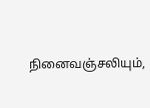நினைவஞ்சலியும்,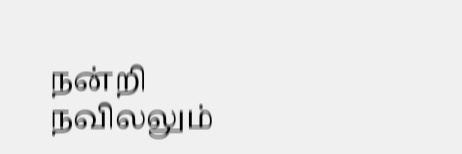நன்றி நவிலலும்